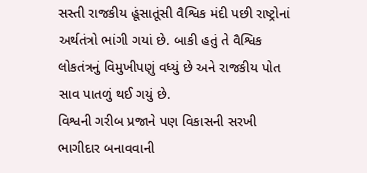સસ્તી રાજકીય હૂંસાતૂંસી વૈશ્વિક મંદી પછી રાષ્ટ્રોનાં અર્થતંત્રો ભાંગી ગયાં છે. બાકી હતું તે વૈશ્વિક લોકતંત્રનું વિમુખીપણું વધ્યું છે અને રાજકીય પોત સાવ પાતળું થઈ ગયું છે.
વિશ્વની ગરીબ પ્રજાને પણ વિકાસની સરખી ભાગીદાર બનાવવાની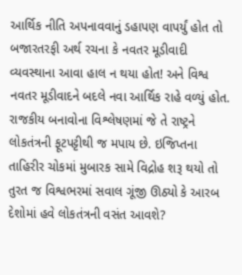આર્થિક નીતિ અપનાવવાનું ડહાપણ વાપર્યું હોત તો બજારતરફી અર્થ રચના કે નવતર મૂડીવાદી વ્યવસ્થાના આવા હાલ ન થયા હોત! અને વિશ્વ નવતર મૂડીવાદને બદલે નવા આર્થિક રાહે વળ્યું હોત.
રાજકીય બનાવોના વિશ્લેષણમાં જે તે રાષ્ટ્રને લોકતંત્રની ફૂટપટ્ટીથી જ મપાય છે. ઇજિપ્તના તાહિરીર ચોકમાં મુબારક સામે વિદ્રોહ શરૂ થયો તો તુરત જ વિશ્વભરમાં સવાલ ગૂંજી ઊઠ્યો કે આરબ દેશોમાં હવે લોકતંત્રની વસંત આવશે?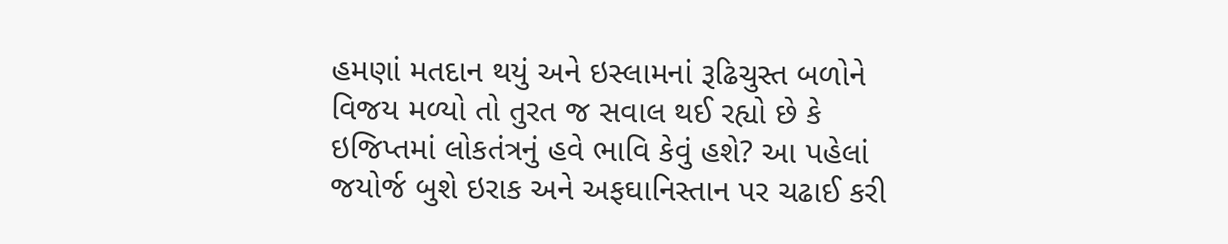હમણાં મતદાન થયું અને ઇસ્લામનાં રૂઢિચુસ્ત બળોને વિજય મળ્યો તો તુરત જ સવાલ થઈ રહ્યો છે કે ઇજિપ્તમાં લોકતંત્રનું હવે ભાવિ કેવું હશે? આ પહેલાં જયોર્જ બુશે ઇરાક અને અફઘાનિસ્તાન પર ચઢાઈ કરી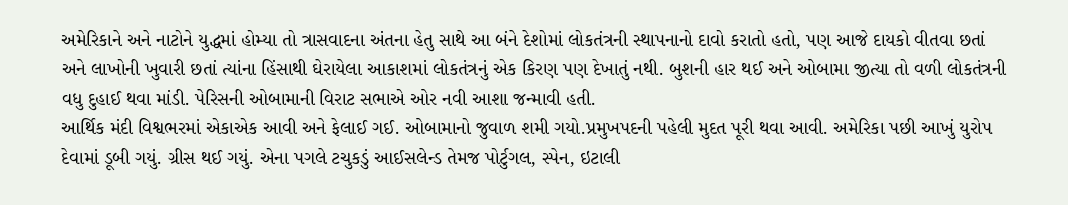અમેરિકાને અને નાટોને યુદ્ધમાં હોમ્યા તો ત્રાસવાદના અંતના હેતુ સાથે આ બંને દેશોમાં લોકતંત્રની સ્થાપનાનો દાવો કરાતો હતો, પણ આજે દાયકો વીતવા છતાં અને લાખોની ખુવારી છતાં ત્યાંના હિંસાથી ઘેરાયેલા આકાશમાં લોકતંત્રનું એક કિરણ પણ દેખાતું નથી. બુશની હાર થઈ અને ઓબામા જીત્યા તો વળી લોકતંત્રની વધુ દુહાઈ થવા માંડી. પેરિસની ઓબામાની વિરાટ સભાએ ઓર નવી આશા જન્માવી હતી.
આર્થિક મંદી વિશ્વભરમાં એકાએક આવી અને ફેલાઈ ગઈ. ઓબામાનો જુવાળ શમી ગયો.પ્રમુખપદની પહેલી મુદત પૂરી થવા આવી. અમેરિકા પછી આખું યુરોપ દેવામાં ડૂબી ગયું. ગ્રીસ થઈ ગયું. એના પગલે ટચુકડું આઈસલેન્ડ તેમજ પોર્ટુગલ, સ્પેન, ઇટાલી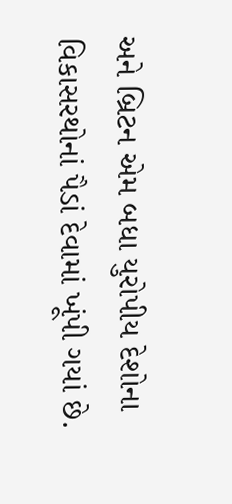અને બ્રિટન એમ બધા યુરોપીય દેશોના વિકાસરથોનાં પૈડાં દેવામાં ખૂંપી ગયાં છે.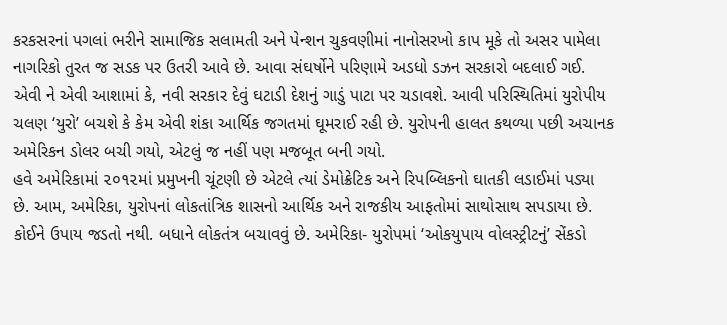કરકસરનાં પગલાં ભરીને સામાજિક સલામતી અને પેન્શન ચુકવણીમાં નાનોસરખો કાપ મૂકે તો અસર પામેલા નાગરિકો તુરત જ સડક પર ઉતરી આવે છે. આવા સંઘર્ષોને પરિણામે અડધો ડઝન સરકારો બદલાઈ ગઈ. એવી ને એવી આશામાં કે, નવી સરકાર દેવું ઘટાડી દેશનું ગાડું પાટા પર ચડાવશે. આવી પરિસ્થિતિમાં યુરોપીય ચલણ ‘યુરો’ બચશે કે કેમ એવી શંકા આર્થિક જગતમાં ઘૂમરાઈ રહી છે. યુરોપની હાલત કથળ્યા પછી અચાનક અમેરિકન ડોલર બચી ગયો, એટલું જ નહીં પણ મજબૂત બની ગયો.
હવે અમેરિકામાં ૨૦૧૨માં પ્રમુખની ચૂંટણી છે એટલે ત્યાં ડેમોક્રેટિક અને રિપબ્લિકનો ઘાતકી લડાઈમાં પડ્યા છે. આમ, અમેરિકા, યુરોપનાં લોકતાંત્રિક શાસનો આર્થિક અને રાજકીય આફતોમાં સાથોસાથ સપડાયા છે. કોઈને ઉપાય જડતો નથી. બધાને લોકતંત્ર બચાવવું છે. અમેરિકા- યુરોપમાં ‘ઓકયુપાય વોલસ્ટ્રીટનું’ સેંકડો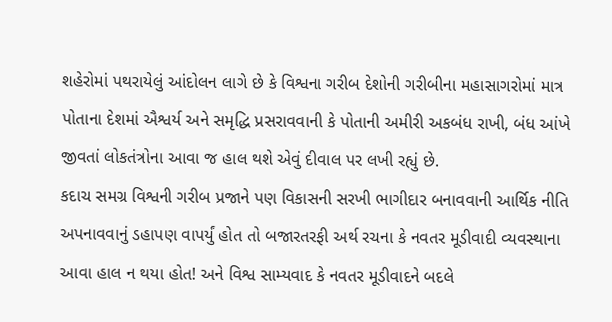શહેરોમાં પથરાયેલું આંદોલન લાગે છે કે વિશ્વના ગરીબ દેશોની ગરીબીના મહાસાગરોમાં માત્ર પોતાના દેશમાં ઐશ્વર્ય અને સમૃદ્ધિ પ્રસરાવવાની કે પોતાની અમીરી અકબંધ રાખી, બંધ આંખે જીવતાં લોકતંત્રોના આવા જ હાલ થશે એવું દીવાલ પર લખી રહ્યું છે.
કદાચ સમગ્ર વિશ્વની ગરીબ પ્રજાને પણ વિકાસની સરખી ભાગીદાર બનાવવાની આર્થિક નીતિ અપનાવવાનું ડહાપણ વાપર્યું હોત તો બજારતરફી અર્થ રચના કે નવતર મૂડીવાદી વ્યવસ્થાના આવા હાલ ન થયા હોત! અને વિશ્વ સામ્યવાદ કે નવતર મૂડીવાદને બદલે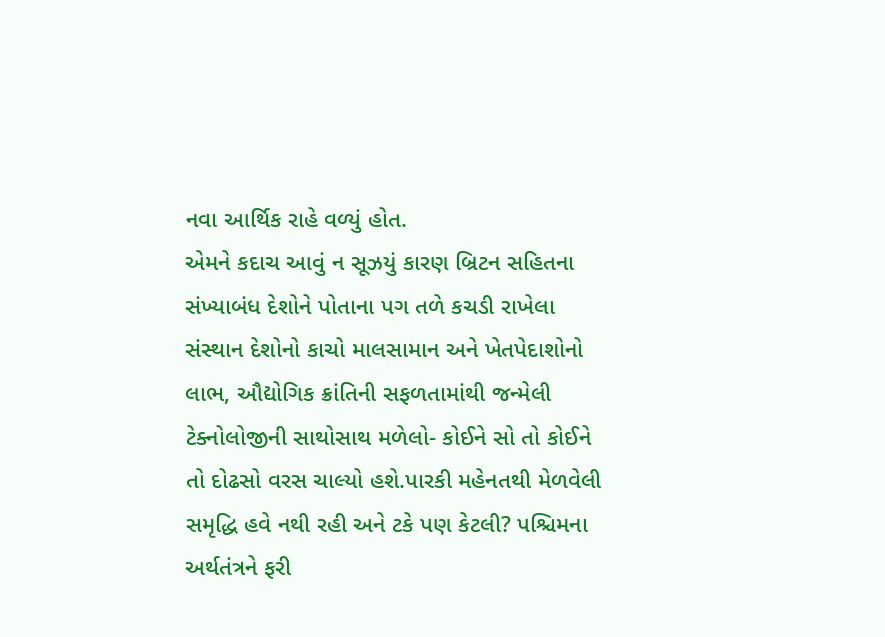નવા આર્થિક રાહે વળ્યું હોત.
એમને કદાચ આવું ન સૂઝયું કારણ બ્રિટન સહિતના સંખ્યાબંધ દેશોને પોતાના પગ તળે કચડી રાખેલા સંસ્થાન દેશોનો કાચો માલસામાન અને ખેતપેદાશોનો લાભ, ઔદ્યોગિક ક્રાંતિની સફળતામાંથી જન્મેલી ટેક્નોલોજીની સાથોસાથ મળેલો- કોઈને સો તો કોઈને તો દોઢસો વરસ ચાલ્યો હશે.પારકી મહેનતથી મેળવેલી સમૃદ્ધિ હવે નથી રહી અને ટકે પણ કેટલી? પશ્ચિમના અર્થતંત્રને ફરી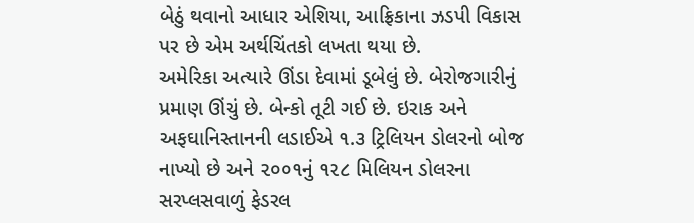બેઠું થવાનો આધાર એશિયા, આફ્રિકાના ઝડપી વિકાસ પર છે એમ અર્થચિંતકો લખતા થયા છે.
અમેરિકા અત્યારે ઊંડા દેવામાં ડૂબેલું છે. બેરોજગારીનું પ્રમાણ ઊંચું છે. બેન્કો તૂટી ગઈ છે. ઇરાક અને અફઘાનિસ્તાનની લડાઈએ ૧.૩ ટ્રિલિયન ડોલરનો બોજ નાખ્યો છે અને ૨૦૦૧નું ૧૨૮ મિલિયન ડોલરના સરપ્લસવાળું ફેડરલ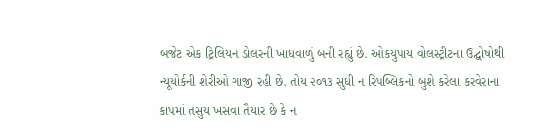બજેટ એક ટ્રિલિયન ડોલરની ખાધવાળું બની રહ્યું છે. ઓકયુપાય વોલસ્ટ્રીટના ઉદ્ઘોષોથી ન્યૂયોર્કની શેરીઓ ગાજી રહી છે. તોય ૨૦૧૩ સુધી ન રિપબ્લિકનો બુશે કરેલા કરવેરાના કાપમાં તસુય ખસવા તૈયાર છે કે ન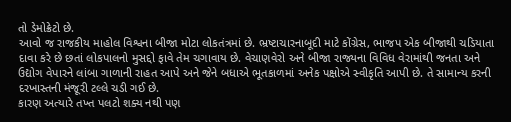તો ડેમોક્રેટો છે.
આવો જ રાજકીય માહોલ વિશ્વના બીજા મોટા લોકતંત્રમાં છે. ભ્રષ્ટાચારનાબૂદી માટે કોંગ્રેસ, ભાજપ એક બીજાથી ચડિયાતા દાવા કરે છે છતાં લોકપાલનો મુસદ્દો ફાવે તેમ ચગાવાય છે. વેચાણવેરો અને બીજા રાજ્યના વિવિધ વેરામાંથી જનતા અને ઉદ્યોગ વેપારને લાંબા ગાળાની રાહત આપે અને જેને બધાએ ભૂતકાળમાં અનેક પક્ષોએ સ્વીકૃતિ આપી છે. તે સામાન્ય કરની દરખાસ્તની મંજૂરી ટલ્લે ચડી ગઈ છે.
કારણ અત્યારે તખ્ત પલટો શક્ય નથી પણ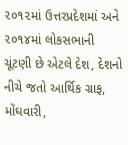૨૦૧૨માં ઉત્તરપ્રદેશમાં અને ૨૦૧૪માં લોકસભાની ચૂંટણી છે એટલે દેશ, દેશનો નીચે જતો આર્થિક ગ્રાફ, મોંઘવારી,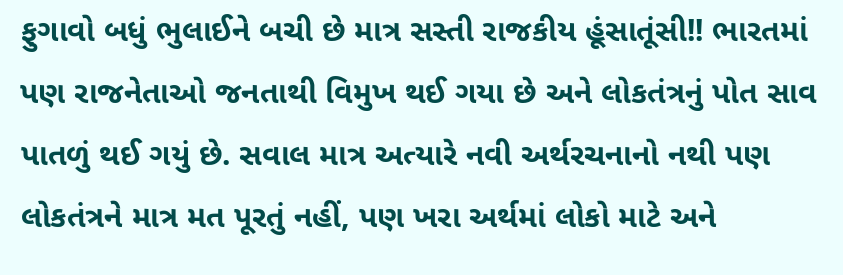ફુગાવો બધું ભુલાઈને બચી છે માત્ર સસ્તી રાજકીય હૂંસાતૂંસી!! ભારતમાં પણ રાજનેતાઓ જનતાથી વિમુખ થઈ ગયા છે અને લોકતંત્રનું પોત સાવ પાતળું થઈ ગયું છે. સવાલ માત્ર અત્યારે નવી અર્થરચનાનો નથી પણ લોકતંત્રને માત્ર મત પૂરતું નહીં, પણ ખરા અર્થમાં લોકો માટે અને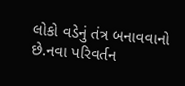લોકો વડેનું તંત્ર બનાવવાનો છે.નવા પરિવર્તન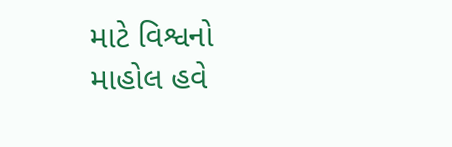માટે વિશ્વનો માહોલ હવે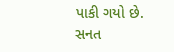પાકી ગયો છે.
સનત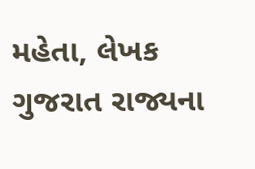મહેતા, લેખક ગુજરાત રાજ્યના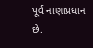પૂર્વ નાણાપ્રધાન છે.